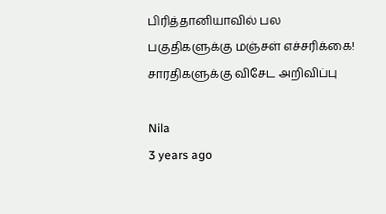பிரித்தானியாவில் பல பகுதிகளுக்கு மஞ்சள் எச்சரிக்கை! சாரதிகளுக்கு விசேட அறிவிப்பு

Nila
3 years ago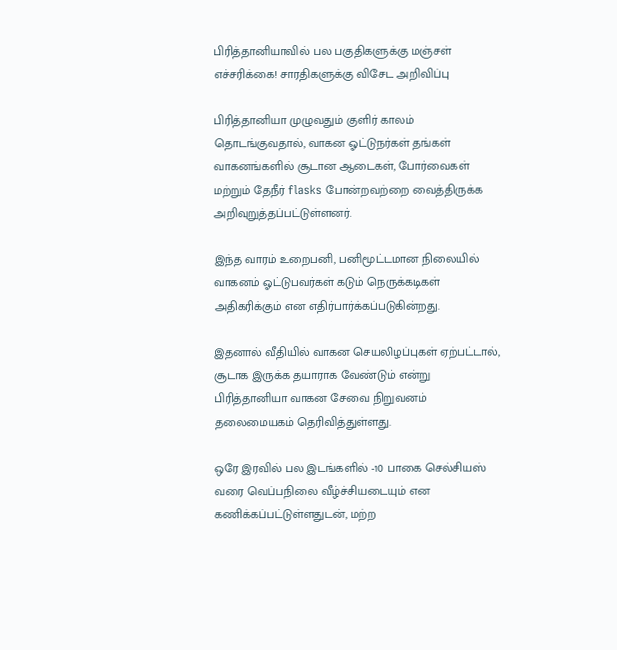பிரித்தானியாவில் பல பகுதிகளுக்கு மஞ்சள் எச்சரிக்கை! சாரதிகளுக்கு விசேட அறிவிப்பு

பிரித்தானியா முழுவதும் குளிர் காலம் தொடங்குவதால், வாகன ஓட்டுநர்கள் தங்கள் வாகனங்களில் சூடான ஆடைகள், போர்வைகள் மற்றும் தேநீர் flasks போன்றவற்றை வைத்திருக்க அறிவுறுத்தப்பட்டுள்ளனர்.

இந்த வாரம் உறைபனி, பனிமூட்டமான நிலையில் வாகனம் ஓட்டுபவர்கள் கடும் நெருக்கடிகள் அதிகரிக்கும் என எதிர்பார்க்கப்படுகின்றது.

இதனால் வீதியில் வாகன செயலிழப்புகள் ஏற்பட்டால், சூடாக இருக்க தயாராக வேண்டும் என்று பிரித்தானியா வாகன சேவை நிறுவனம் தலைமையகம் தெரிவித்துள்ளது.

ஒரே இரவில் பல இடங்களில் -10 பாகை செல்சியஸ் வரை வெப்பநிலை வீழ்ச்சியடையும் என கணிக்கப்பட்டுள்ளதுடன், மற்ற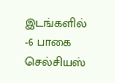இடங்களில் -6 பாகை செல்சியஸ்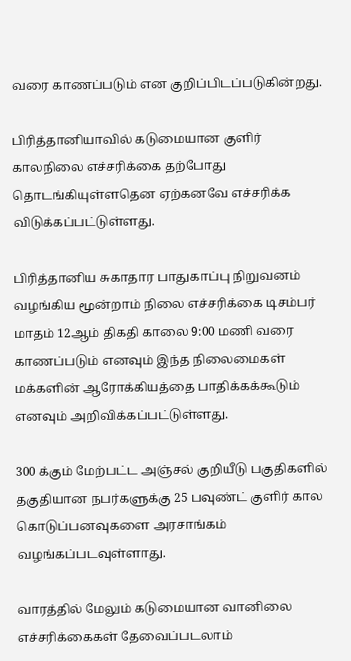வரை காணப்படும் என குறிப்பிடப்படுகின்றது.

பிரித்தானியாவில் கடுமையான குளிர் காலநிலை எச்சரிக்கை தற்போது தொடங்கியுள்ளதென ஏற்கனவே எச்சரிக்க விடுக்கப்பட்டுள்ளது.

பிரித்தானிய சுகாதார பாதுகாப்பு நிறுவனம் வழங்கிய மூன்றாம் நிலை எச்சரிக்கை டிசம்பர் மாதம் 12ஆம் திகதி காலை 9:00 மணி வரை காணப்படும் எனவும் இந்த நிலைமைகள் மக்களின் ஆரோக்கியத்தை பாதிக்கக்கூடும் எனவும் அறிவிக்கப்பட்டுள்ளது.

300 க்கும் மேற்பட்ட அஞ்சல் குறியீடு பகுதிகளில் தகுதியான நபர்களுக்கு 25 பவுண்ட் குளிர் கால கொடுப்பனவுகளை அரசாங்கம் வழங்கப்படவுள்ளாது.

வாரத்தில் மேலும் கடுமையான வானிலை எச்சரிக்கைகள் தேவைப்படலாம்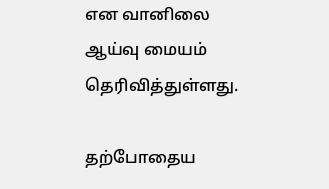என வானிலை ஆய்வு மையம் தெரிவித்துள்ளது.

தற்போதைய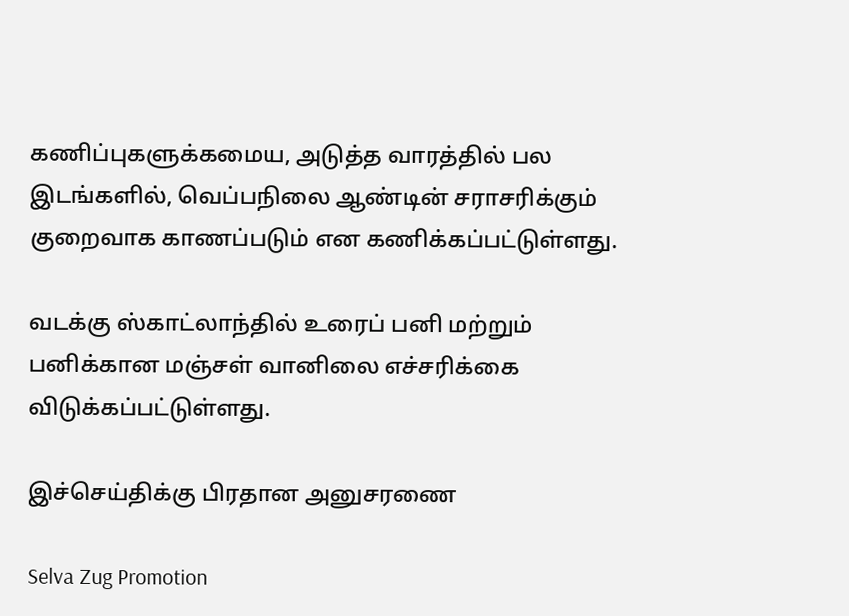கணிப்புகளுக்கமைய, அடுத்த வாரத்தில் பல இடங்களில், வெப்பநிலை ஆண்டின் சராசரிக்கும் குறைவாக காணப்படும் என கணிக்கப்பட்டுள்ளது.

வடக்கு ஸ்காட்லாந்தில் உரைப் பனி மற்றும் பனிக்கான மஞ்சள் வானிலை எச்சரிக்கை விடுக்கப்பட்டுள்ளது.

இச்செய்திக்கு பிரதான அனுசரணை

Selva Zug Promotion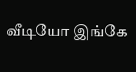வீடியோ இங்கே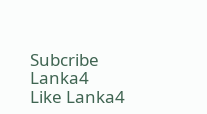Subcribe Lanka4
Like Lanka4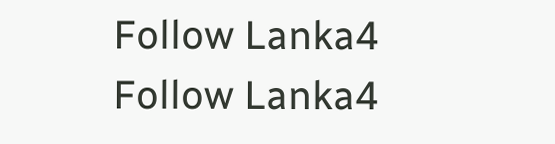Follow Lanka4
Follow Lanka4